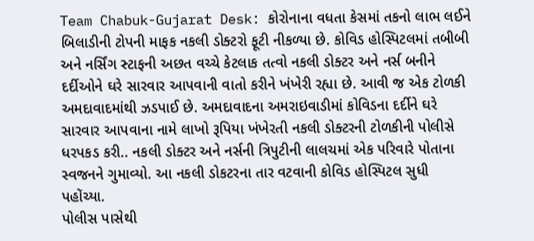Team Chabuk-Gujarat Desk: કોરોનાના વધતા કેસમાં તકનો લાભ લઈને બિલાડીની ટોપની માફક નકલી ડોક્ટરો ફૂટી નીકળ્યા છે. કોવિડ હોસ્પિટલમાં તબીબી અને નર્સિંગ સ્ટાફની અછત વચ્ચે કેટલાક તત્વો નકલી ડોક્ટર અને નર્સ બનીને દર્દીઓને ઘરે સારવાર આપવાની વાતો કરીને ખંખેરી રહ્યા છે. આવી જ એક ટોળકી અમદાવાદમાંથી ઝડપાઈ છે. અમદાવાદના અમરાઇવાડીમાં કોવિડના દર્દીને ઘરે સારવાર આપવાના નામે લાખો રૂપિયા ખંખેરતી નકલી ડોક્ટરની ટોળકીની પોલીસે ધરપકડ કરી.. નકલી ડોક્ટર અને નર્સની ત્રિપુટીની લાલચમાં એક પરિવારે પોતાના સ્વજનને ગુમાવ્યો. આ નકલી ડોકટરના તાર વટવાની કોવિડ હોસ્પિટલ સુધી પહોંચ્યા.
પોલીસ પાસેથી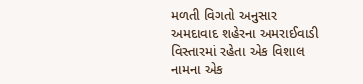મળતી વિગતો અનુસાર અમદાવાદ શહેરના અમરાઈવાડી વિસ્તારમાં રહેતા એક વિશાલ નામના એક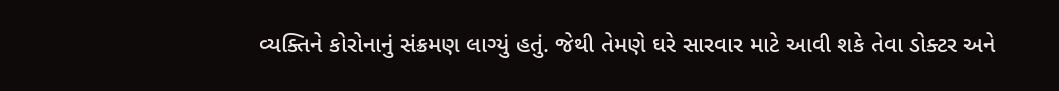વ્યક્તિને કોરોનાનું સંક્રમણ લાગ્યું હતું. જેથી તેમણે ઘરે સારવાર માટે આવી શકે તેવા ડોક્ટર અને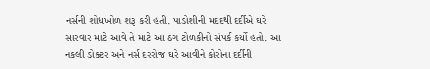નર્સની શોધખોળ શરૂ કરી હતી. પાડોશીની મદદથી દર્દીએ ઘરે સારવાર માટે આવે તે માટે આ ઠગ ટોળકીનો સંપર્ક કર્યો હતો. આ નકલી ડોક્ટર અને નર્સ દરરોજ ઘરે આવીને કોરોના દર્દીની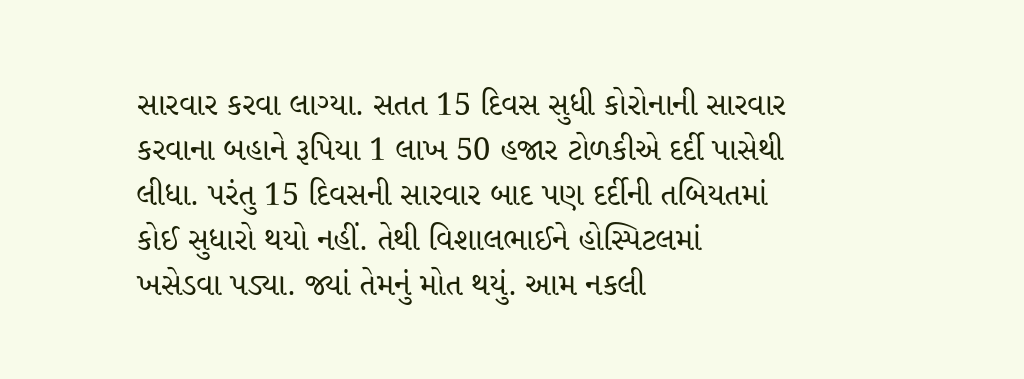સારવાર કરવા લાગ્યા. સતત 15 દિવસ સુધી કોરોનાની સારવાર કરવાના બહાને રૂપિયા 1 લાખ 50 હજાર ટોળકીએ દર્દી પાસેથી લીધા. પરંતુ 15 દિવસની સારવાર બાદ પણ દર્દીની તબિયતમાં કોઈ સુધારો થયો નહીં. તેથી વિશાલભાઈને હોસ્પિટલમાં ખસેડવા પડ્યા. જ્યાં તેમનું મોત થયું. આમ નકલી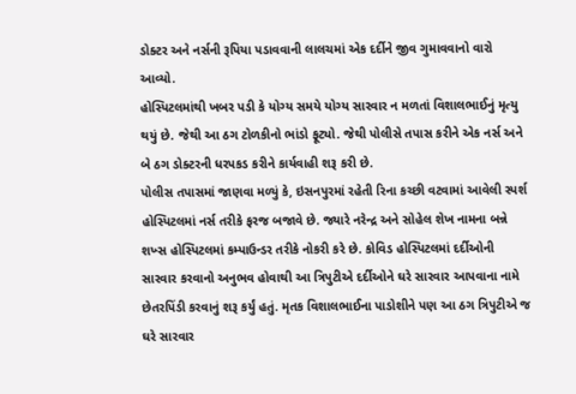ડોક્ટર અને નર્સની રૂપિયા પડાવવાની લાલચમાં એક દર્દીને જીવ ગુમાવવાનો વારો આવ્યો.
હોસ્પિટલમાંથી ખબર પડી કે યોગ્ય સમયે યોગ્ય સારવાર ન મળતાં વિશાલભાઈનું મૃત્યુ થયું છે. જેથી આ ઠગ ટોળકીનો ભાંડો ફૂટ્યો. જેથી પોલીસે તપાસ કરીને એક નર્સ અને બે ઠગ ડોક્ટરની ધરપકડ કરીને કાર્યવાહી શરૂ કરી છે.
પોલીસ તપાસમાં જાણવા મળ્યું કે, ઇસનપુરમાં રહેતી રિના કચ્છી વટવામાં આવેલી સ્પર્શ હોસ્પિટલમાં નર્સ તરીકે ફરજ બજાવે છે. જ્યારે નરેન્દ્ર અને સોહેલ શેખ નામના બન્ને શખ્સ હોસ્પિટલમાં કમ્પાઉન્ડર તરીકે નોકરી કરે છે. કોવિડ હોસ્પિટલમાં દર્દીઓની સારવાર કરવાનો અનુભવ હોવાથી આ ત્રિપુટીએ દર્દીઓને ઘરે સારવાર આપવાના નામે છેતરપિંડી કરવાનું શરૂ કર્યું હતું. મૃતક વિશાલભાઈના પાડોશીને પણ આ ઠગ ત્રિપુટીએ જ ઘરે સારવાર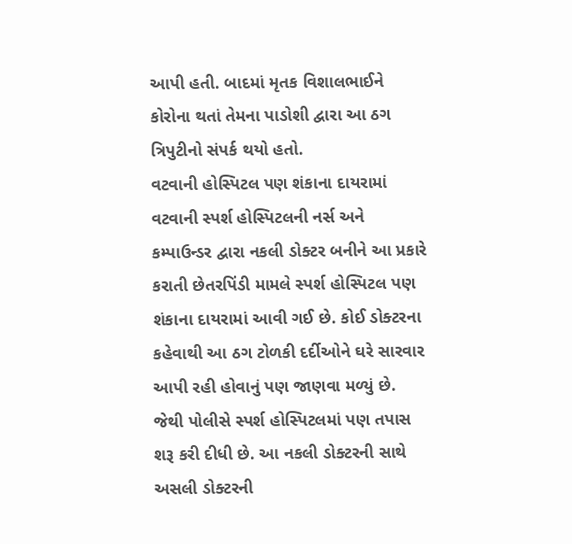આપી હતી. બાદમાં મૃતક વિશાલભાઈને કોરોના થતાં તેમના પાડોશી દ્વારા આ ઠગ ત્રિપુટીનો સંપર્ક થયો હતો.
વટવાની હોસ્પિટલ પણ શંકાના દાયરામાં
વટવાની સ્પર્શ હોસ્પિટલની નર્સ અને કમ્પાઉન્ડર દ્વારા નકલી ડોક્ટર બનીને આ પ્રકારે કરાતી છેતરપિંડી મામલે સ્પર્શ હોસ્પિટલ પણ શંકાના દાયરામાં આવી ગઈ છે. કોઈ ડોક્ટરના કહેવાથી આ ઠગ ટોળકી દર્દીઓને ઘરે સારવાર આપી રહી હોવાનું પણ જાણવા મળ્યું છે. જેથી પોલીસે સ્પર્શ હોસ્પિટલમાં પણ તપાસ શરૂ કરી દીધી છે. આ નકલી ડોક્ટરની સાથે અસલી ડોક્ટરની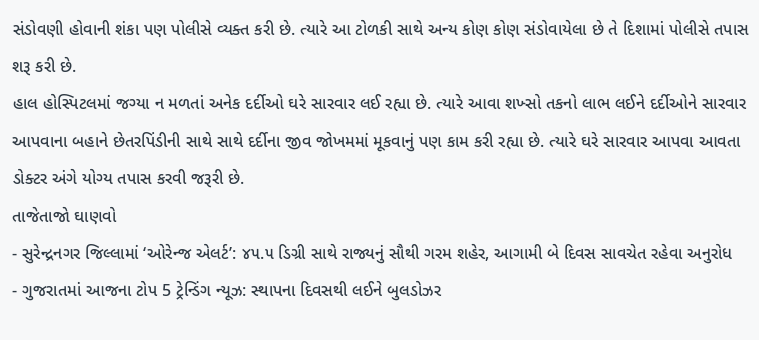સંડોવણી હોવાની શંકા પણ પોલીસે વ્યક્ત કરી છે. ત્યારે આ ટોળકી સાથે અન્ય કોણ કોણ સંડોવાયેલા છે તે દિશામાં પોલીસે તપાસ શરૂ કરી છે.
હાલ હોસ્પિટલમાં જગ્યા ન મળતાં અનેક દર્દીઓ ઘરે સારવાર લઈ રહ્યા છે. ત્યારે આવા શખ્સો તકનો લાભ લઈને દર્દીઓને સારવાર આપવાના બહાને છેતરપિંડીની સાથે સાથે દર્દીના જીવ જોખમમાં મૂકવાનું પણ કામ કરી રહ્યા છે. ત્યારે ઘરે સારવાર આપવા આવતા ડોક્ટર અંગે યોગ્ય તપાસ કરવી જરૂરી છે.
તાજેતાજો ઘાણવો
- સુરેન્દ્રનગર જિલ્લામાં ‘ઓરેન્જ એલર્ટ’: ૪૫.૫ ડિગ્રી સાથે રાજ્યનું સૌથી ગરમ શહેર, આગામી બે દિવસ સાવચેત રહેવા અનુરોધ
- ગુજરાતમાં આજના ટોપ 5 ટ્રેન્ડિંગ ન્યૂઝ: સ્થાપના દિવસથી લઈને બુલડોઝર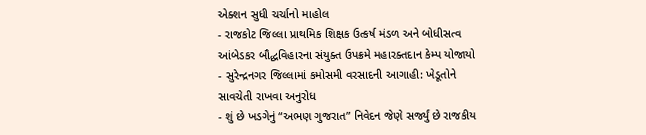એક્શન સુધી ચર્ચાનો માહોલ
- રાજકોટ જિલ્લા પ્રાથમિક શિક્ષક ઉત્કર્ષ મંડળ અને બોધીસત્વ આંબેડકર બૌદ્ધવિહારના સંયુક્ત ઉપક્રમે મહારક્તદાન કેમ્પ યોજાયો
- સુરેન્દ્રનગર જિલ્લામાં કમોસમી વરસાદની આગાહી: ખેડૂતોને સાવચેતી રાખવા અનુરોધ
- શું છે ખડગેનું “અભણ ગુજરાત” નિવેદન જેણે સર્જ્યું છે રાજકીય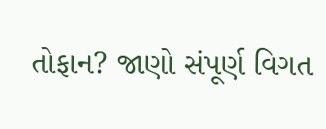તોફાન? જાણો સંપૂર્ણ વિગત